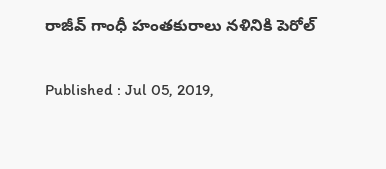రాజీవ్ గాంధీ హంతకురాలు నళినికి పెరోల్

Published : Jul 05, 2019,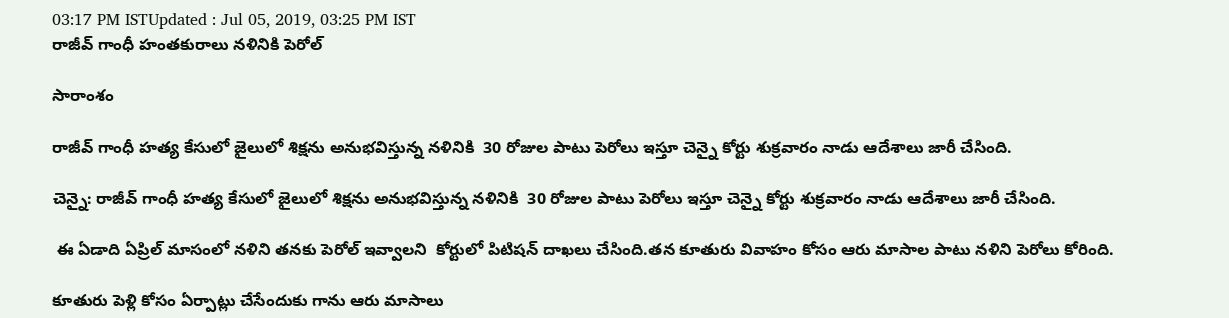03:17 PM ISTUpdated : Jul 05, 2019, 03:25 PM IST
రాజీవ్ గాంధీ హంతకురాలు నళినికి పెరోల్

సారాంశం

రాజీవ్ గాంధీ హత్య కేసులో జైలులో శిక్షను అనుభవిస్తున్న నళినికి  30 రోజుల పాటు పెరోలు ఇస్తూ చెన్నై కోర్టు శుక్రవారం నాడు ఆదేశాలు జారీ చేసింది.

చెన్నై: రాజీవ్ గాంధీ హత్య కేసులో జైలులో శిక్షను అనుభవిస్తున్న నళినికి  30 రోజుల పాటు పెరోలు ఇస్తూ చెన్నై కోర్టు శుక్రవారం నాడు ఆదేశాలు జారీ చేసింది.

 ఈ ఏడాది ఏప్రిల్ మాసంలో నళిని తనకు పెరోల్ ఇవ్వాలని  కోర్టులో పిటిషన్ దాఖలు చేసింది.తన కూతురు వివాహం కోసం ఆరు మాసాల పాటు నళిని పెరోలు కోరింది.

కూతురు పెళ్లి కోసం ఏర్పాట్లు చేసేందుకు గాను ఆరు మాసాలు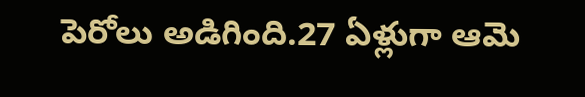పెరోలు అడిగింది.27 ఏళ్లుగా ఆమె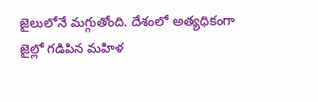జైలులోనే మగ్గుతోంది. దేశంలో అత్యధికంగా  జైల్లో గడిపిన మహిళ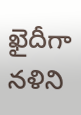ఖైదీగా నళిని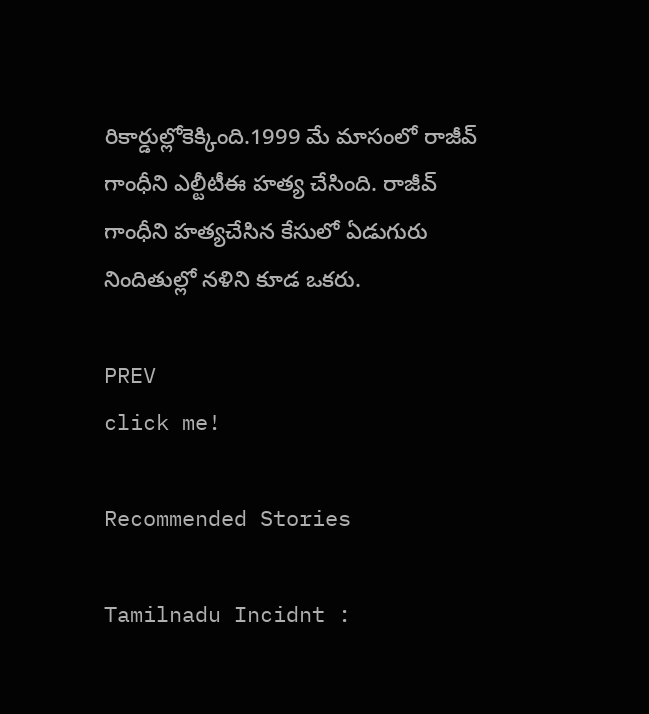రికార్డుల్లోకెక్కింది.1999 మే మాసంలో రాజీవ్ గాంధీని ఎల్టీటీఈ హత్య చేసింది. రాజీవ్ గాంధీని హత్యచేసిన కేసులో ఏడుగురు నిందితుల్లో నళిని కూడ ఒకరు.

PREV
click me!

Recommended Stories

Tamilnadu Incidnt :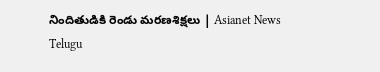నిందితుడికి రెండు మరణశిక్షలు | Asianet News Telugu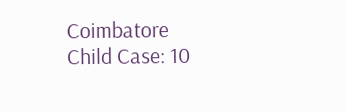Coimbatore Child Case: 10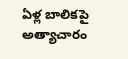ఏళ్ల బాలికపై అత్యాచారం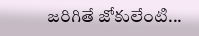జరిగితే జోకులేంటి...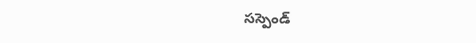సస్పెండ్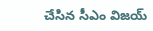చేసిన సీఎం విజయ్